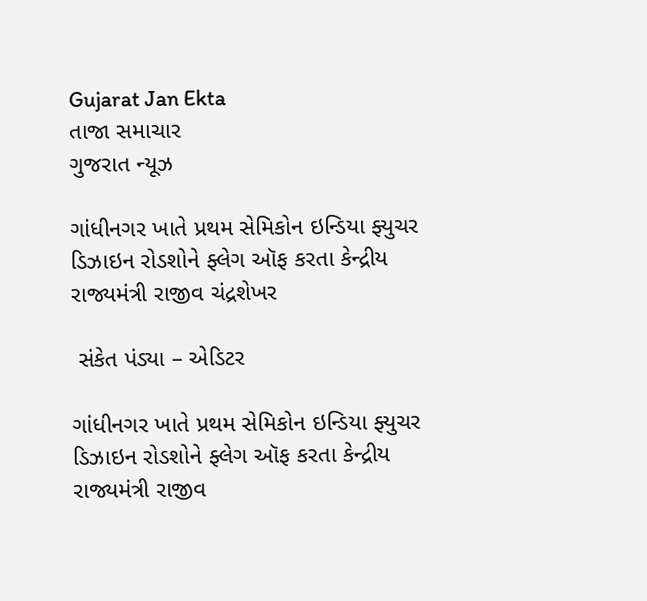Gujarat Jan Ekta
તાજા સમાચાર
ગુજરાત ન્યૂઝ

ગાંધીનગર ખાતે પ્રથમ સેમિકોન ઇન્ડિયા ફ્યુચર ડિઝાઇન રોડશોને ફ્લેગ ઑફ કરતા કેન્દ્રીય રાજ્યમંત્રી રાજીવ ચંદ્રશેખર

 સંકેત પંડ્યા – એડિટર

ગાંધીનગર ખાતે પ્રથમ સેમિકોન ઇન્ડિયા ફ્યુચર ડિઝાઇન રોડશોને ફ્લેગ ઑફ કરતા કેન્દ્રીય રાજ્યમંત્રી રાજીવ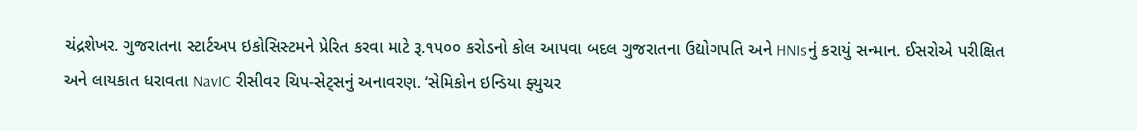ચંદ્રશેખર. ગુજરાતના સ્ટાર્ટઅપ ઇકોસિસ્ટમને પ્રેરિત કરવા માટે રૂ.૧૫૦૦ કરોડનો કોલ આપવા બદલ ગુજરાતના ઉદ્યોગપતિ અને HNIsનું કરાયું સન્માન. ઈસરોએ પરીક્ષિત અને લાયકાત ધરાવતા NavIC રીસીવર ચિપ-સેટ્સનું અનાવરણ. ‘સેમિકોન ઇન્ડિયા ફ્યુચર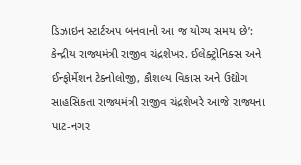ડિઝાઇન સ્ટાર્ટઅપ બનવાનો આ જ યોગ્ય સમય છે’: કેન્દ્રીય રાજ્યમંત્રી રાજીવ ચંદ્રશેખર. ઈલેક્ટ્રોનિક્સ અને ઈન્ફોર્મેશન ટેક્નોલોજી, કૌશલ્ય વિકાસ અને ઉદ્યોગ સાહસિકતા રાજ્યમંત્રી રાજીવ ચંદ્રશેખરે આજે રાજ્યના પાટ-નગર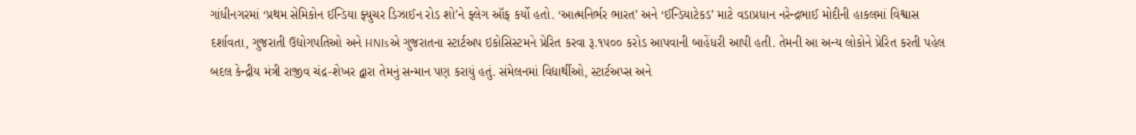ગાંધીનગરમાં ‘પ્રથમ સેમિકોન ઈન્ડિયા ફ્યુચર ડિઝાઈન રોડ શો’ને ફ્લેગ ઑફ કર્યો હતો. ‘આત્મનિર્ભર ભારત’ અને ‘ઈન્ડિયાટેકડ’ માટે વડાપ્રધાન નરેન્દ્રભાઈ મોદીની હાકલમાં વિશ્વાસ દર્શાવતા, ગુજરાતી ઉદ્યોગપતિઓ અને HNIsએ ગુજરાતના સ્ટાર્ટઅપ ઇકોસિસ્ટમને પ્રેરિત કરવા રૂ.૧૫૦૦ કરોડ આપવાની બાહેંધરી આપી હતી. તેમની આ અન્ય લોકોને પ્રેરિત કરતી પહેલ બદલ કેન્દ્રીય મંત્રી રાજીવ ચંદ્ર-શેખર દ્વારા તેમનું સન્માન પણ કરાયું હતું. સંમેલનમાં વિદ્યાર્થીઓ, સ્ટાર્ટઅપ્સ અને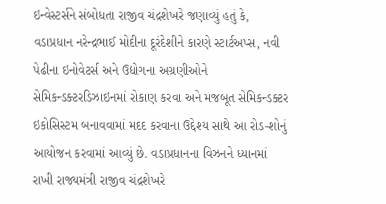ઇન્વેસ્ટર્સને સંબોધતા રાજીવ ચંદ્રશેખરે જણાવ્યું હતું કે, વડાપ્રધાન નરેન્દ્રભાઈ મોદીના દૂરંદેશીને કારણે સ્ટાર્ટઅપ્સ, નવી પેઢીના ઇનોવેટર્સ અને ઉદ્યોગના અગ્રણીઓને સેમિકન્ડક્ટરડિઝાઇનમાં રોકાણ કરવા અને મજબૂત સેમિકન્ડક્ટર ઇકોસિસ્ટમ બનાવવામાં મદદ કરવાના ઉદ્દેશ્ય સાથે આ રોડ-શોનું આયોજન કરવામાં આવ્યું છે. વડાપ્રધાનના વિઝનને ધ્યાનમાં રાખી રાજ્યમંત્રી રાજીવ ચંદ્રશેખરે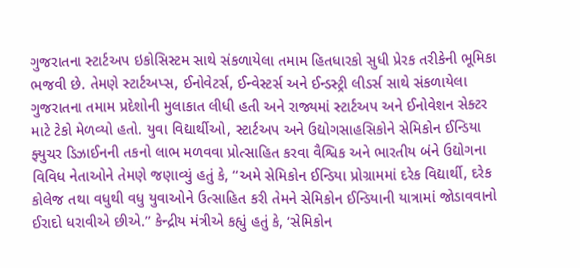ગુજરાતના સ્ટાર્ટઅપ ઇકોસિસ્ટમ સાથે સંકળાયેલા તમામ હિતધારકો સુધી પ્રેરક તરીકેની ભૂમિકા ભજવી છે. તેમણે સ્ટાર્ટઅપ્સ, ઈનોવેટર્સ, ઈન્વેસ્ટર્સ અને ઈન્ડસ્ટ્રી લીડર્સ સાથે સંકળાયેલા ગુજરાતના તમામ પ્રદેશોની મુલાકાત લીધી હતી અને રાજ્યમાં સ્ટાર્ટઅપ અને ઈનોવેશન સેક્ટર માટે ટેકો મેળવ્યો હતો. યુવા વિદ્યાર્થીઓ, સ્ટાર્ટઅપ અને ઉદ્યોગસાહસિકોને સેમિકોન ઈન્ડિયા ફ્યુચર ડિઝાઈનની તકનો લાભ મળવવા પ્રોત્સાહિત કરવા વૈશ્વિક અને ભારતીય બંને ઉદ્યોગના વિવિધ નેતાઓને તેમણે જણાવ્યું હતું કે, ‘‘અમે સેમિકોન ઈન્ડિયા પ્રોગ્રામમાં દરેક વિદ્યાર્થી, દરેક કોલેજ તથા વધુથી વધુ યુવાઓને ઉત્સાહિત કરી તેમને સેમિકોન ઈન્ડિયાની યાત્રામાં જોડાવવાનો ઈરાદો ધરાવીએ છીએ.’’ કેન્દ્રીય મંત્રીએ કહ્યું હતું કે, ‘સેમિકોન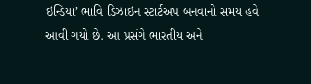ઇન્ડિયા’ ભાવિ ડિઝાઇન સ્ટાર્ટઅપ બનવાનો સમય હવે આવી ગયો છે. આ પ્રસંગે ભારતીય અને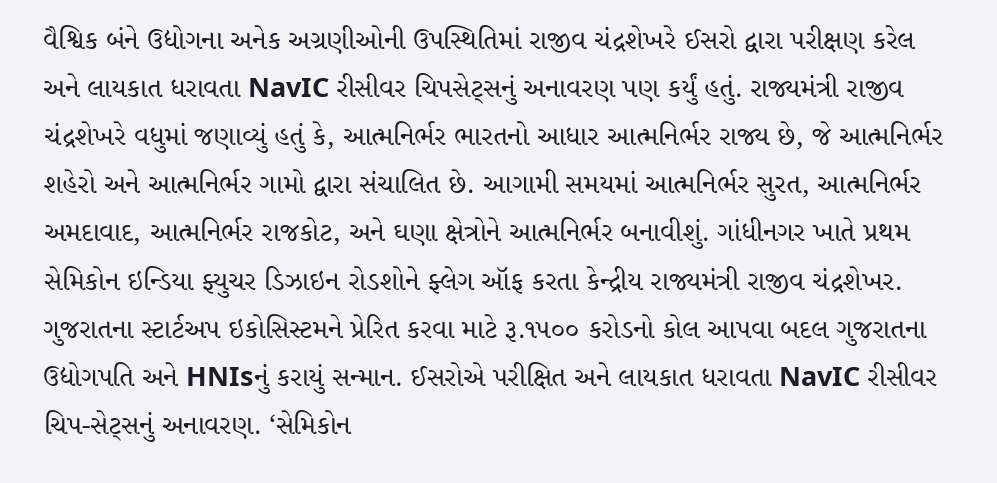વૈશ્વિક બંને ઉદ્યોગના અનેક અગ્રણીઓની ઉપસ્થિતિમાં રાજીવ ચંદ્રશેખરે ઈસરો દ્વારા પરીક્ષણ કરેલ અને લાયકાત ધરાવતા NavIC રીસીવર ચિપસેટ્સનું અનાવરણ પણ કર્યું હતું. રાજ્યમંત્રી રાજીવ ચંદ્રશેખરે વધુમાં જણાવ્યું હતું કે, આત્મનિર્ભર ભારતનો આધાર આત્મનિર્ભર રાજ્ય છે, જે આત્મનિર્ભર શહેરો અને આત્મનિર્ભર ગામો દ્વારા સંચાલિત છે. આગામી સમયમાં આત્મનિર્ભર સુરત, આત્મનિર્ભર અમદાવાદ, આત્મનિર્ભર રાજકોટ, અને ઘણા ક્ષેત્રોને આત્મનિર્ભર બનાવીશું. ગાંધીનગર ખાતે પ્રથમ સેમિકોન ઇન્ડિયા ફ્યુચર ડિઝાઇન રોડશોને ફ્લેગ ઑફ કરતા કેન્દ્રીય રાજ્યમંત્રી રાજીવ ચંદ્રશેખર. ગુજરાતના સ્ટાર્ટઅપ ઇકોસિસ્ટમને પ્રેરિત કરવા માટે રૂ.૧૫૦૦ કરોડનો કોલ આપવા બદલ ગુજરાતના ઉદ્યોગપતિ અને HNIsનું કરાયું સન્માન. ઈસરોએ પરીક્ષિત અને લાયકાત ધરાવતા NavIC રીસીવર ચિપ-સેટ્સનું અનાવરણ. ‘સેમિકોન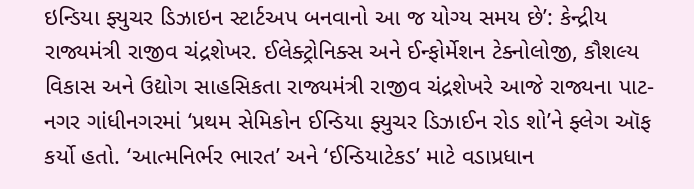ઇન્ડિયા ફ્યુચર ડિઝાઇન સ્ટાર્ટઅપ બનવાનો આ જ યોગ્ય સમય છે’: કેન્દ્રીય રાજ્યમંત્રી રાજીવ ચંદ્રશેખર. ઈલેક્ટ્રોનિક્સ અને ઈન્ફોર્મેશન ટેક્નોલોજી, કૌશલ્ય વિકાસ અને ઉદ્યોગ સાહસિકતા રાજ્યમંત્રી રાજીવ ચંદ્રશેખરે આજે રાજ્યના પાટ-નગર ગાંધીનગરમાં ‘પ્રથમ સેમિકોન ઈન્ડિયા ફ્યુચર ડિઝાઈન રોડ શો’ને ફ્લેગ ઑફ કર્યો હતો. ‘આત્મનિર્ભર ભારત’ અને ‘ઈન્ડિયાટેકડ’ માટે વડાપ્રધાન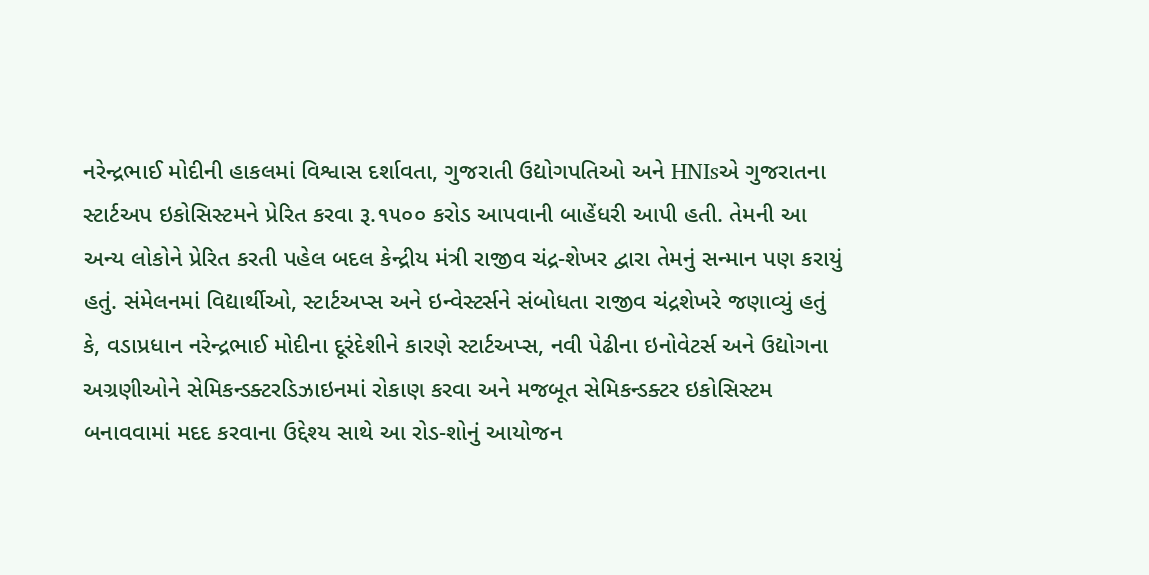નરેન્દ્રભાઈ મોદીની હાકલમાં વિશ્વાસ દર્શાવતા, ગુજરાતી ઉદ્યોગપતિઓ અને HNIsએ ગુજરાતના સ્ટાર્ટઅપ ઇકોસિસ્ટમને પ્રેરિત કરવા રૂ.૧૫૦૦ કરોડ આપવાની બાહેંધરી આપી હતી. તેમની આ અન્ય લોકોને પ્રેરિત કરતી પહેલ બદલ કેન્દ્રીય મંત્રી રાજીવ ચંદ્ર-શેખર દ્વારા તેમનું સન્માન પણ કરાયું હતું. સંમેલનમાં વિદ્યાર્થીઓ, સ્ટાર્ટઅપ્સ અને ઇન્વેસ્ટર્સને સંબોધતા રાજીવ ચંદ્રશેખરે જણાવ્યું હતું કે, વડાપ્રધાન નરેન્દ્રભાઈ મોદીના દૂરંદેશીને કારણે સ્ટાર્ટઅપ્સ, નવી પેઢીના ઇનોવેટર્સ અને ઉદ્યોગના અગ્રણીઓને સેમિકન્ડક્ટરડિઝાઇનમાં રોકાણ કરવા અને મજબૂત સેમિકન્ડક્ટર ઇકોસિસ્ટમ બનાવવામાં મદદ કરવાના ઉદ્દેશ્ય સાથે આ રોડ-શોનું આયોજન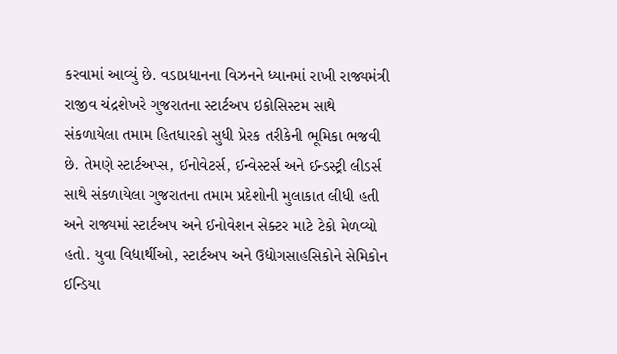કરવામાં આવ્યું છે. વડાપ્રધાનના વિઝનને ધ્યાનમાં રાખી રાજ્યમંત્રી રાજીવ ચંદ્રશેખરે ગુજરાતના સ્ટાર્ટઅપ ઇકોસિસ્ટમ સાથે સંકળાયેલા તમામ હિતધારકો સુધી પ્રેરક તરીકેની ભૂમિકા ભજવી છે. તેમણે સ્ટાર્ટઅપ્સ, ઈનોવેટર્સ, ઈન્વેસ્ટર્સ અને ઈન્ડસ્ટ્રી લીડર્સ સાથે સંકળાયેલા ગુજરાતના તમામ પ્રદેશોની મુલાકાત લીધી હતી અને રાજ્યમાં સ્ટાર્ટઅપ અને ઈનોવેશન સેક્ટર માટે ટેકો મેળવ્યો હતો. યુવા વિદ્યાર્થીઓ, સ્ટાર્ટઅપ અને ઉદ્યોગસાહસિકોને સેમિકોન ઈન્ડિયા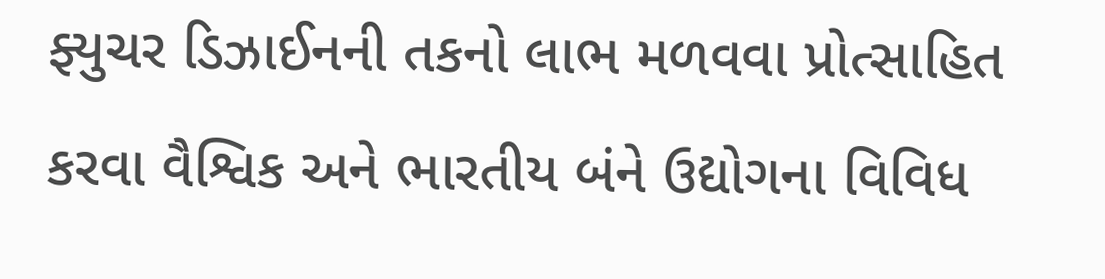ફ્યુચર ડિઝાઈનની તકનો લાભ મળવવા પ્રોત્સાહિત કરવા વૈશ્વિક અને ભારતીય બંને ઉદ્યોગના વિવિધ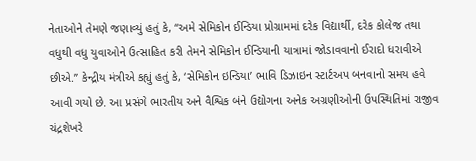નેતાઓને તેમણે જણાવ્યું હતું કે, ‘‘અમે સેમિકોન ઈન્ડિયા પ્રોગ્રામમાં દરેક વિદ્યાર્થી, દરેક કોલેજ તથા વધુથી વધુ યુવાઓને ઉત્સાહિત કરી તેમને સેમિકોન ઈન્ડિયાની યાત્રામાં જોડાવવાનો ઈરાદો ધરાવીએ છીએ.’’ કેન્દ્રીય મંત્રીએ કહ્યું હતું કે, ‘સેમિકોન ઇન્ડિયા’ ભાવિ ડિઝાઇન સ્ટાર્ટઅપ બનવાનો સમય હવે આવી ગયો છે. આ પ્રસંગે ભારતીય અને વૈશ્વિક બંને ઉદ્યોગના અનેક અગ્રણીઓની ઉપસ્થિતિમાં રાજીવ ચંદ્રશેખરે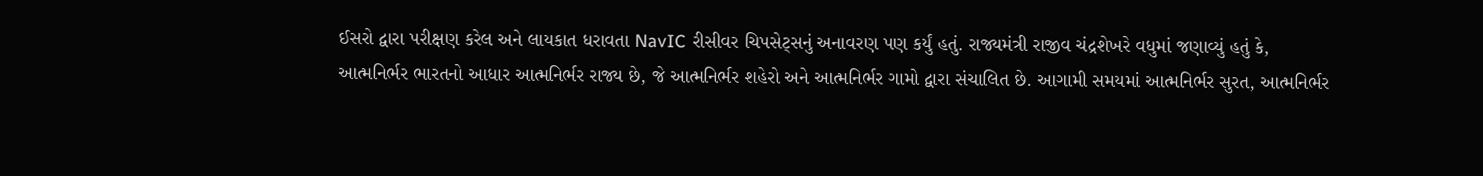ઈસરો દ્વારા પરીક્ષણ કરેલ અને લાયકાત ધરાવતા NavIC રીસીવર ચિપસેટ્સનું અનાવરણ પણ કર્યું હતું. રાજ્યમંત્રી રાજીવ ચંદ્રશેખરે વધુમાં જણાવ્યું હતું કે, આત્મનિર્ભર ભારતનો આધાર આત્મનિર્ભર રાજ્ય છે, જે આત્મનિર્ભર શહેરો અને આત્મનિર્ભર ગામો દ્વારા સંચાલિત છે. આગામી સમયમાં આત્મનિર્ભર સુરત, આત્મનિર્ભર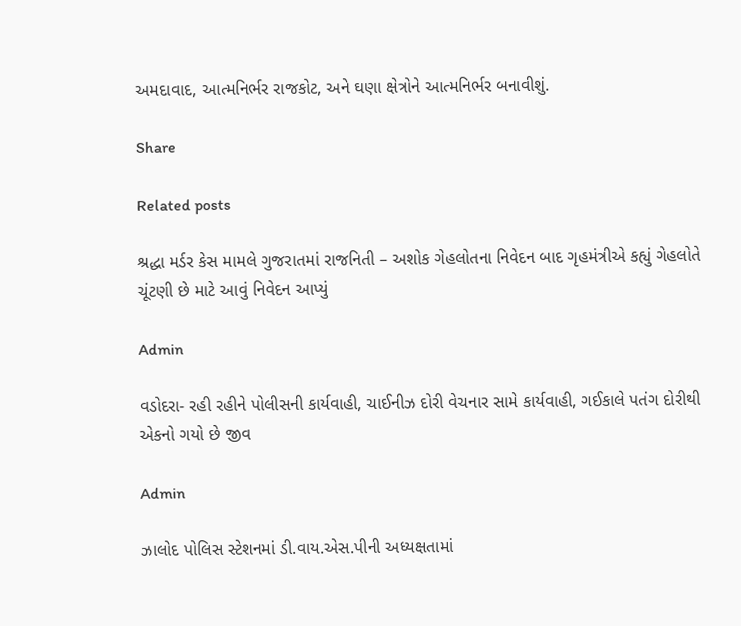અમદાવાદ, આત્મનિર્ભર રાજકોટ, અને ઘણા ક્ષેત્રોને આત્મનિર્ભર બનાવીશું.

Share

Related posts

શ્રદ્ધા મર્ડર કેસ મામલે ગુજરાતમાં રાજનિતી – અશોક ગેહલોતના નિવેદન બાદ ગૃહમંત્રીએ કહ્યું ગેહલોતે ચૂંટણી છે માટે આવું નિવેદન આપ્યું

Admin

વડોદરા- રહી રહીને પોલીસની કાર્યવાહી, ચાઈનીઝ દોરી વેચનાર સામે કાર્યવાહી, ગઈકાલે પતંગ દોરીથી એકનો ગયો છે જીવ

Admin

ઝાલોદ પોલિસ સ્ટેશનમાં ડી.વાય.એસ.પીની અધ્યક્ષતામાં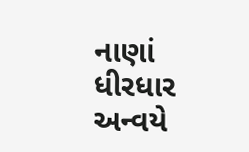નાણાં ધીરધાર અન્વયે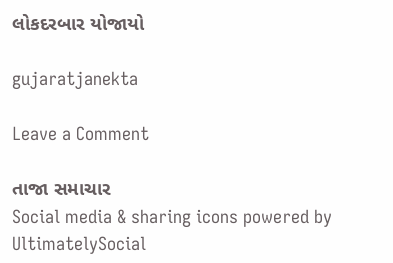લોકદરબાર યોજાયો

gujaratjanekta

Leave a Comment

તાજા સમાચાર
Social media & sharing icons powered by UltimatelySocial